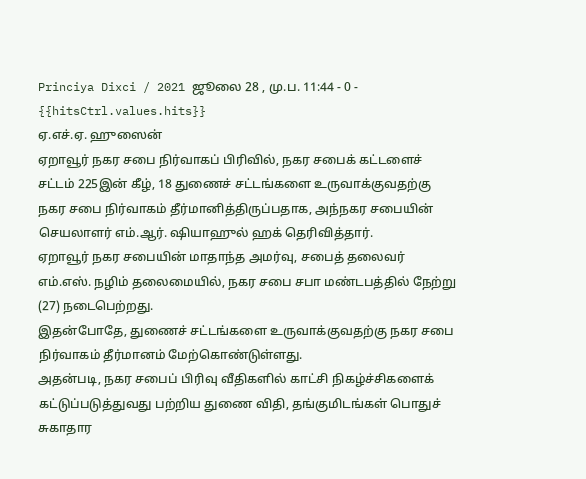Princiya Dixci / 2021 ஜூலை 28 , மு.ப. 11:44 - 0 - {{hitsCtrl.values.hits}}
ஏ.எச்.ஏ. ஹுஸைன்
ஏறாவூர் நகர சபை நிர்வாகப் பிரிவில், நகர சபைக் கட்டளைச் சட்டம் 225இன் கீழ், 18 துணைச் சட்டங்களை உருவாக்குவதற்கு நகர சபை நிர்வாகம் தீர்மானித்திருப்பதாக, அந்நகர சபையின் செயலாளர் எம்.ஆர். ஷியாஹுல் ஹக் தெரிவித்தார்.
ஏறாவூர் நகர சபையின் மாதாந்த அமர்வு, சபைத் தலைவர் எம்.எஸ். நழிம் தலைமையில், நகர சபை சபா மண்டபத்தில் நேற்று (27) நடைபெற்றது.
இதன்போதே, துணைச் சட்டங்களை உருவாக்குவதற்கு நகர சபை நிர்வாகம் தீர்மானம் மேற்கொண்டுள்ளது.
அதன்படி, நகர சபைப் பிரிவு வீதிகளில் காட்சி நிகழ்ச்சிகளைக் கட்டுப்படுத்துவது பற்றிய துணை விதி, தங்குமிடங்கள் பொதுச் சுகாதார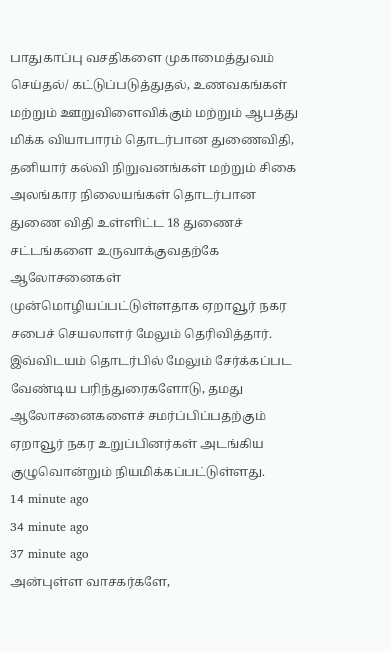பாதுகாப்பு வசதிகளை முகாமைத்துவம் செய்தல்/ கட்டுப்படுத்துதல், உணவகங்கள் மற்றும் ஊறுவிளைவிக்கும் மற்றும் ஆபத்து மிக்க வியாபாரம் தொடர்பான துணைவிதி, தனியார் கல்வி நிறுவனங்கள் மற்றும் சிகை அலங்கார நிலையங்கள் தொடர்பான துணை விதி உள்ளிட்ட 18 துணைச் சட்டங்களை உருவாக்குவதற்கே ஆலோசனைகள் முன்மொழியப்பட்டுள்ளதாக ஏறாவூர் நகர சபைச் செயலாளர் மேலும் தெரிவித்தார்.
இவ்விடயம் தொடர்பில் மேலும் சேர்க்கப்பட வேண்டிய பரிந்துரைகளோடு, தமது ஆலோசனைகளைச் சமர்ப்பிப்பதற்கும் ஏறாவூர் நகர உறுப்பினர்கள் அடங்கிய குழுவொன்றும் நியமிக்கப்பட்டுள்ளது.
14 minute ago
34 minute ago
37 minute ago
அன்புள்ள வாசகர்களே,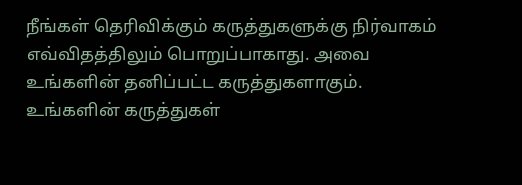நீங்கள் தெரிவிக்கும் கருத்துகளுக்கு நிர்வாகம் எவ்விதத்திலும் பொறுப்பாகாது. அவை உங்களின் தனிப்பட்ட கருத்துகளாகும். உங்களின் கருத்துகள்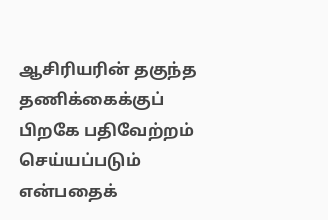ஆசிரியரின் தகுந்த தணிக்கைக்குப் பிறகே பதிவேற்றம் செய்யப்படும் என்பதைக்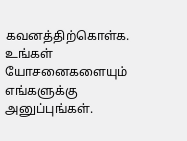கவனத்திற்கொள்க. உங்கள் யோசனைகளையும் எங்களுக்கு அனுப்புங்கள்.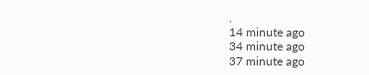.
14 minute ago
34 minute ago
37 minute ago